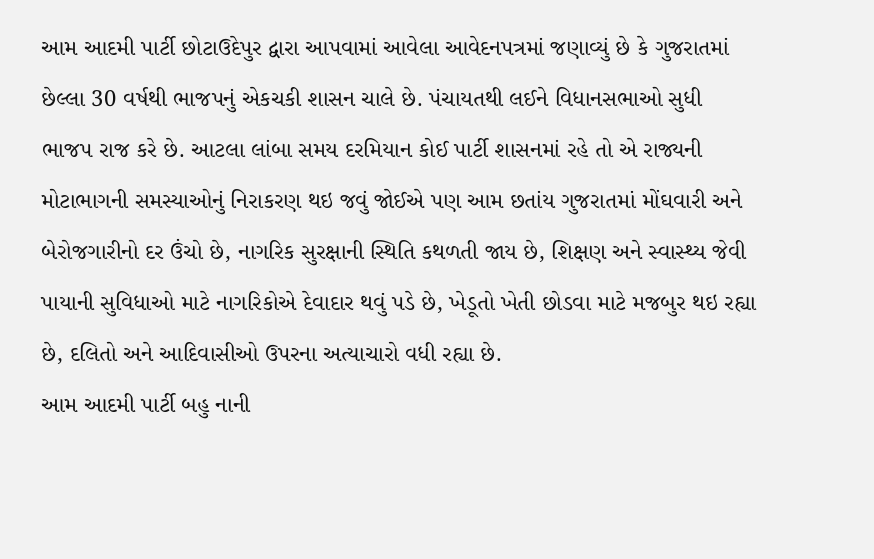આમ આદમી પાર્ટી છોટાઉદેપુર દ્વારા આપવામાં આવેલા આવેદનપત્રમાં જણાવ્યું છે કે ગુજરાતમાં છેલ્લા 30 વર્ષથી ભાજપનું એકચકી શાસન ચાલે છે. પંચાયતથી લઈને વિધાનસભાઓ સુધી ભાજપ રાજ કરે છે. આટલા લાંબા સમય દરમિયાન કોઈ પાર્ટી શાસનમાં રહે તો એ રાજ્યની મોટાભાગની સમસ્યાઓનું નિરાકરણ થઇ જવું જોઈએ પણ આમ છતાંય ગુજરાતમાં મોંઘવારી અને બેરોજગારીનો દર ઉંચો છે, નાગરિક સુરક્ષાની સ્થિતિ કથળતી જાય છે, શિક્ષણ અને સ્વાસ્થ્ય જેવી પાયાની સુવિધાઓ માટે નાગરિકોએ દેવાદાર થવું પડે છે, ખેડૂતો ખેતી છોડવા માટે મજબુર થઇ રહ્યા છે, દલિતો અને આદિવાસીઓ ઉપરના અત્યાચારો વધી રહ્યા છે.
આમ આદમી પાર્ટી બહુ નાની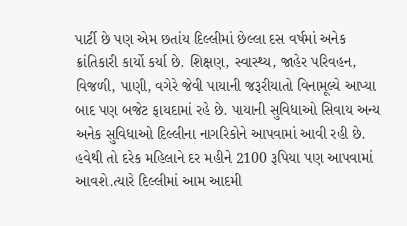પાર્ટી છે પણ એમ છતાંય દિલ્લીમાં છેલ્લા દસ વર્ષમાં અનેક ક્રાંતિકારી કાર્યો કર્યા છે. શિક્ષણ, સ્વાસ્થ્ય, જાહેર પરિવહન, વિજળી, પાણી, વગેરે જેવી પાયાની જરૂરીયાતો વિનામૂલ્યે આપ્યા બાદ પણ બજેટ ફાયદામાં રહે છે. પાયાની સુવિધાઓ સિવાય અન્ય અનેક સુવિધાઓ દિલ્લીના નાગરિકોને આપવામાં આવી રહી છે. હવેથી તો દરેક મહિલાને દર મહીને 2100 રૂપિયા પણ આપવામાં આવશે.ત્યારે દિલ્લીમાં આમ આદમી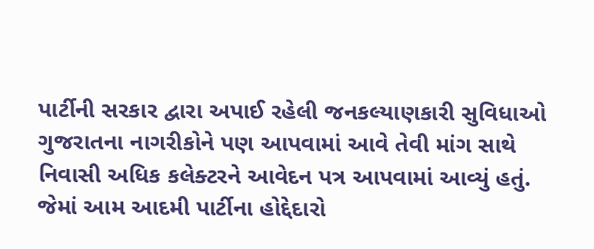પાર્ટીની સરકાર દ્વારા અપાઈ રહેલી જનકલ્યાણકારી સુવિધાઓ ગુજરાતના નાગરીકોને પણ આપવામાં આવે તેવી માંગ સાથે નિવાસી અધિક કલેક્ટરને આવેદન પત્ર આપવામાં આવ્યું હતું. જેમાં આમ આદમી પાર્ટીના હોદ્દેદારો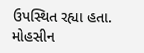ઉપસ્થિત રહ્યા હતા.
મોહસીન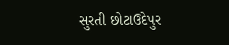સુરતી છોટાઉદેપુર